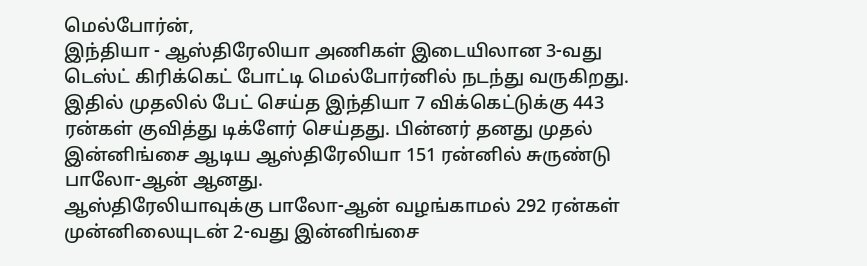மெல்போர்ன்,
இந்தியா - ஆஸ்திரேலியா அணிகள் இடையிலான 3-வது டெஸ்ட் கிரிக்கெட் போட்டி மெல்போர்னில் நடந்து வருகிறது. இதில் முதலில் பேட் செய்த இந்தியா 7 விக்கெட்டுக்கு 443 ரன்கள் குவித்து டிக்ளேர் செய்தது. பின்னர் தனது முதல் இன்னிங்சை ஆடிய ஆஸ்திரேலியா 151 ரன்னில் சுருண்டு பாலோ-ஆன் ஆனது.
ஆஸ்திரேலியாவுக்கு பாலோ-ஆன் வழங்காமல் 292 ரன்கள் முன்னிலையுடன் 2-வது இன்னிங்சை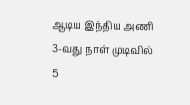ஆடிய இந்திய அணி 3-வது நாள் முடிவில் 5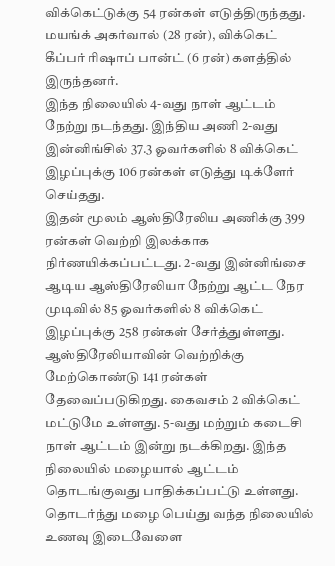விக்கெட்டுக்கு 54 ரன்கள் எடுத்திருந்தது. மயங்க் அகர்வால் (28 ரன்), விக்கெட் கீப்பர் ரிஷாப் பான்ட் (6 ரன்) களத்தில் இருந்தனர்.
இந்த நிலையில் 4-வது நாள் ஆட்டம் நேற்று நடந்தது. இந்திய அணி 2-வது இன்னிங்சில் 37.3 ஓவர்களில் 8 விக்கெட் இழப்புக்கு 106 ரன்கள் எடுத்து டிக்ளேர் செய்தது.
இதன் மூலம் ஆஸ்திரேலிய அணிக்கு 399 ரன்கள் வெற்றி இலக்காக நிர்ணயிக்கப்பட்டது. 2-வது இன்னிங்சை ஆடிய ஆஸ்திரேலியா நேற்று ஆட்ட நேர முடிவில் 85 ஓவர்களில் 8 விக்கெட் இழப்புக்கு 258 ரன்கள் சேர்த்துள்ளது.
ஆஸ்திரேலியாவின் வெற்றிக்கு மேற்கொண்டு 141 ரன்கள் தேவைப்படுகிறது. கைவசம் 2 விக்கெட் மட்டுமே உள்ளது. 5-வது மற்றும் கடைசி நாள் ஆட்டம் இன்று நடக்கிறது. இந்த நிலையில் மழையால் ஆட்டம் தொடங்குவது பாதிக்கப்பட்டு உள்ளது. தொடர்ந்து மழை பெய்து வந்த நிலையில் உணவு இடைவேளை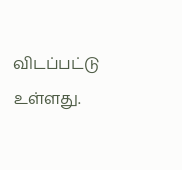விடப்பட்டு உள்ளது.